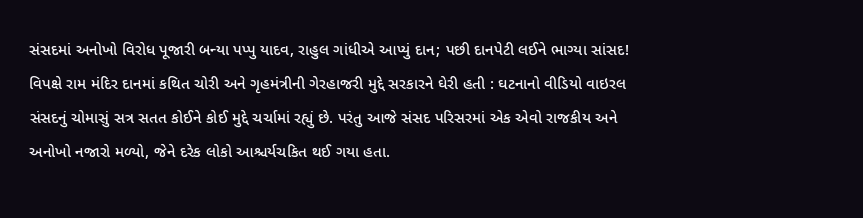સંસદમાં અનોખો વિરોધ પૂજારી બન્યા પપ્પુ યાદવ, રાહુલ ગાંધીએ આપ્યું દાન; પછી દાનપેટી લઈને ભાગ્યા સાંસદ! વિપક્ષે રામ મંદિર દાનમાં કથિત ચોરી અને ગૃહમંત્રીની ગેરહાજરી મુદ્દે સરકારને ઘેરી હતી : ઘટનાનો વીડિયો વાઇરલ
સંસદનું ચોમાસું સત્ર સતત કોઈને કોઈ મુદ્દે ચર્ચામાં રહ્યું છે. પરંતુ આજે સંસદ પરિસરમાં એક એવો રાજકીય અને અનોખો નજારો મળ્યો, જેને દરેક લોકો આશ્ચર્યચકિત થઈ ગયા હતા.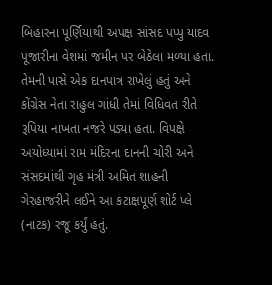બિહારના પૂર્ણિયાથી અપક્ષ સાંસદ પપ્પુ યાદવ પૂજારીના વેશમાં જમીન પર બેઠેલા મળ્યા હતા. તેમની પાસે એક દાનપાત્ર રાખેલું હતું અને કોંગ્રેસ નેતા રાહુલ ગાંધી તેમાં વિધિવત રીતે રૂપિયા નાખતા નજરે પડ્યા હતા. વિપક્ષે અયોધ્યામાં રામ મંદિરના દાનની ચોરી અને સંસદમાંથી ગૃહ મંત્રી અમિત શાહની ગેરહાજરીને લઈને આ કટાક્ષપૂર્ણ શોર્ટ પ્લે (નાટક) રજૂ કર્યું હતું.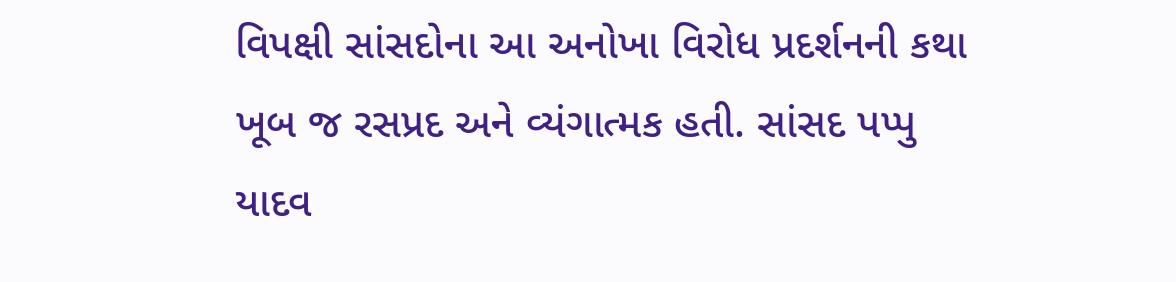વિપક્ષી સાંસદોના આ અનોખા વિરોધ પ્રદર્શનની કથા ખૂબ જ રસપ્રદ અને વ્યંગાત્મક હતી. સાંસદ પપ્પુ યાદવ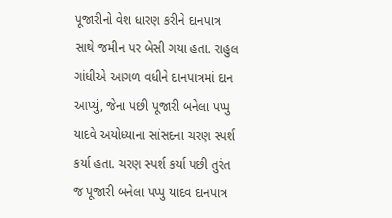પૂજારીનો વેશ ધારણ કરીને દાનપાત્ર સાથે જમીન પર બેસી ગયા હતા. રાહુલ ગાંધીએ આગળ વધીને દાનપાત્રમાં દાન આપ્યું, જેના પછી પૂજારી બનેલા પપ્પુ યાદવે અયોધ્યાના સાંસદના ચરણ સ્પર્શ કર્યા હતા. ચરણ સ્પર્શ કર્યા પછી તુરંત જ પૂજારી બનેલા પપ્પુ યાદવ દાનપાત્ર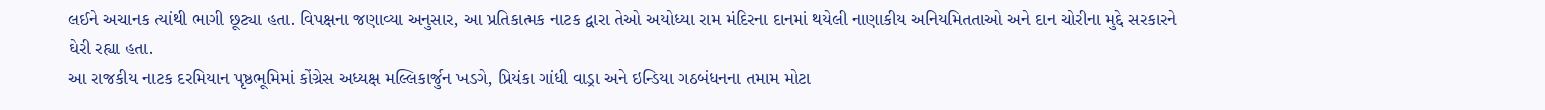લઈને અચાનક ત્યાંથી ભાગી છૂટ્યા હતા. વિપક્ષના જણાવ્યા અનુસાર, આ પ્રતિકાત્મક નાટક દ્વારા તેઓ અયોધ્યા રામ મંદિરના દાનમાં થયેલી નાણાકીય અનિયમિતતાઓ અને દાન ચોરીના મુદ્દે સરકારને ઘેરી રહ્યા હતા.
આ રાજકીય નાટક દરમિયાન પૃષ્ઠભૂમિમાં કોંગ્રેસ અધ્યક્ષ મલ્લિકાર્જુન ખડગે, પ્રિયંકા ગાંધી વાડ્રા અને ઇન્ડિયા ગઠબંધનના તમામ મોટા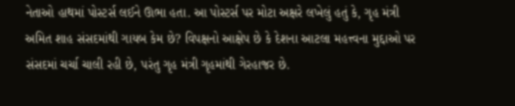નેતાઓ હાથમાં પોસ્ટર્સ લઈને ઊભા હતા. આ પોસ્ટર્સ પર મોટા અક્ષરે લખેલું હતું કે, ગૃહ મંત્રી અમિત શાહ સંસદમાંથી ગાયબ કેમ છે? વિપક્ષનો આક્ષેપ છે કે દેશના આટલા મહત્ત્વના મુદ્દાઓ પર સંસદમાં ચર્ચા ચાલી રહી છે, પરંતુ ગૃહ મંત્રી ગૃહમાંથી ગેરહાજર છે.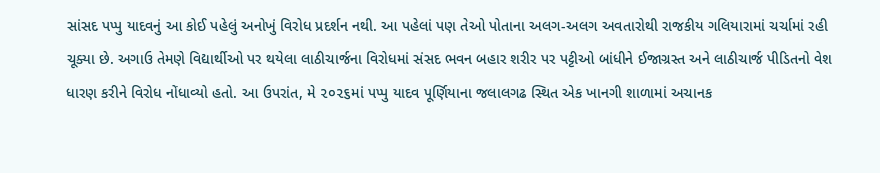સાંસદ પપ્પુ યાદવનું આ કોઈ પહેલું અનોખું વિરોધ પ્રદર્શન નથી. આ પહેલાં પણ તેઓ પોતાના અલગ-અલગ અવતારોથી રાજકીય ગલિયારામાં ચર્ચામાં રહી ચૂક્યા છે. અગાઉ તેમણે વિદ્યાર્થીઓ પર થયેલા લાઠીચાર્જના વિરોધમાં સંસદ ભવન બહાર શરીર પર પટ્ટીઓ બાંધીને ઈજાગ્રસ્ત અને લાઠીચાર્જ પીડિતનો વેશ ધારણ કરીને વિરોધ નોંધાવ્યો હતો. આ ઉપરાંત, મે ૨૦૨૬માં પપ્પુ યાદવ પૂર્ણિયાના જલાલગઢ સ્થિત એક ખાનગી શાળામાં અચાનક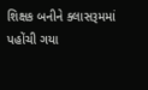શિક્ષક બનીને ક્લાસરૂમમાં પહોંચી ગયા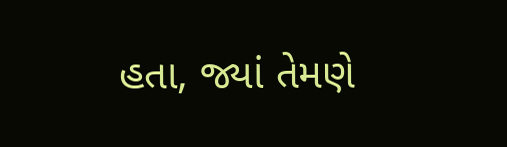હતા, જ્યાં તેમણે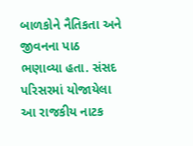બાળકોને નૈતિકતા અને જીવનના પાઠ ભણાવ્યા હતા. સંસદ પરિસરમાં યોજાયેલા આ રાજકીય નાટક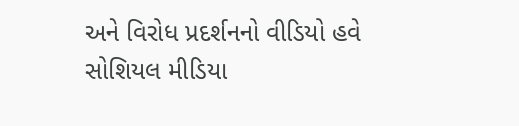અને વિરોધ પ્રદર્શનનો વીડિયો હવે સોશિયલ મીડિયા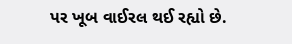પર ખૂબ વાઈરલ થઈ રહ્યો છે.